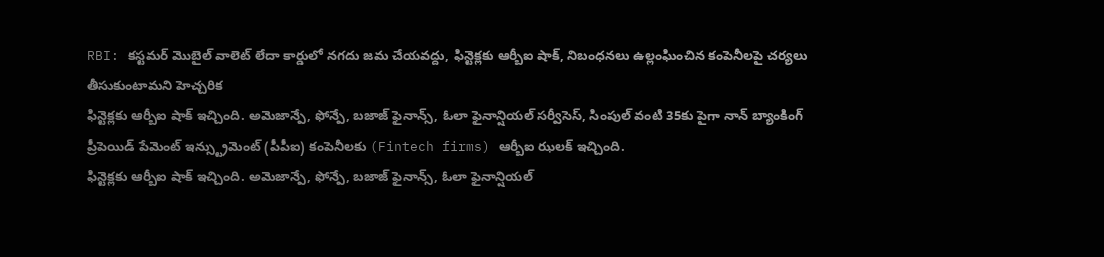RBI: కస్టమర్ మొబైల్ వాలెట్ లేదా కార్డులో నగదు జమ చేయవద్దు, ఫిన్టెక్లకు ఆర్బీఐ షాక్, నిబంధనలు ఉల్లంఘించిన కంపెనీలపై చర్యలు తీసుకుంటామని హెచ్చరిక
ఫిన్టెక్లకు ఆర్బీఐ షాక్ ఇచ్చింది. అమెజాన్పే, ఫోన్పే, బజాజ్ ఫైనాన్స్, ఓలా ఫైనాన్షియల్ సర్వీసెస్, సింపుల్ వంటి 35కు పైగా నాన్ బ్యాంకింగ్ ప్రీపెయిడ్ పేమెంట్ ఇన్స్ట్రుమెంట్ (పీపీఐ) కంపెనీలకు (Fintech firms) ఆర్బీఐ ఝలక్ ఇచ్చింది.
ఫిన్టెక్లకు ఆర్బీఐ షాక్ ఇచ్చింది. అమెజాన్పే, ఫోన్పే, బజాజ్ ఫైనాన్స్, ఓలా ఫైనాన్షియల్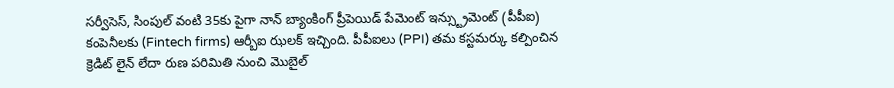సర్వీసెస్, సింపుల్ వంటి 35కు పైగా నాన్ బ్యాంకింగ్ ప్రీపెయిడ్ పేమెంట్ ఇన్స్ట్రుమెంట్ (పీపీఐ) కంపెనీలకు (Fintech firms) ఆర్బీఐ ఝలక్ ఇచ్చింది. పీపీఐలు (PPI) తమ కస్టమర్కు కల్పించిన క్రెడిట్ లైన్ లేదా రుణ పరిమితి నుంచి మొబైల్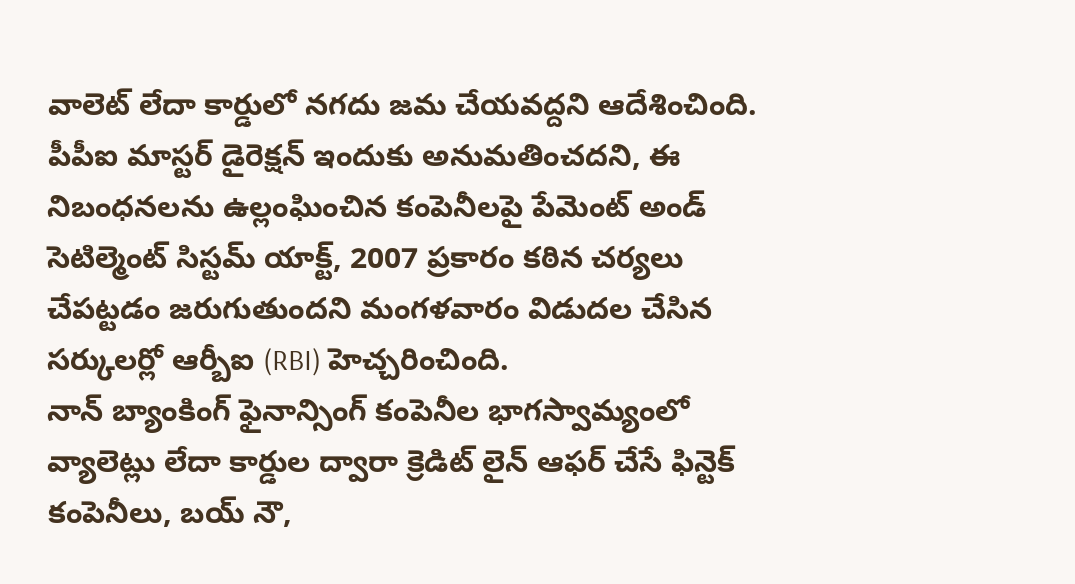వాలెట్ లేదా కార్డులో నగదు జమ చేయవద్దని ఆదేశించింది. పీపీఐ మాస్టర్ డైరెక్షన్ ఇందుకు అనుమతించదని, ఈ నిబంధనలను ఉల్లంఘించిన కంపెనీలపై పేమెంట్ అండ్ సెటిల్మెంట్ సిస్టమ్ యాక్ట్, 2007 ప్రకారం కఠిన చర్యలు చేపట్టడం జరుగుతుందని మంగళవారం విడుదల చేసిన సర్కులర్లో ఆర్బీఐ (RBI) హెచ్చరించింది.
నాన్ బ్యాంకింగ్ ఫైనాన్సింగ్ కంపెనీల భాగస్వామ్యంలో వ్యాలెట్లు లేదా కార్డుల ద్వారా క్రెడిట్ లైన్ ఆఫర్ చేసే ఫిన్టెక్ కంపెనీలు, బయ్ నౌ,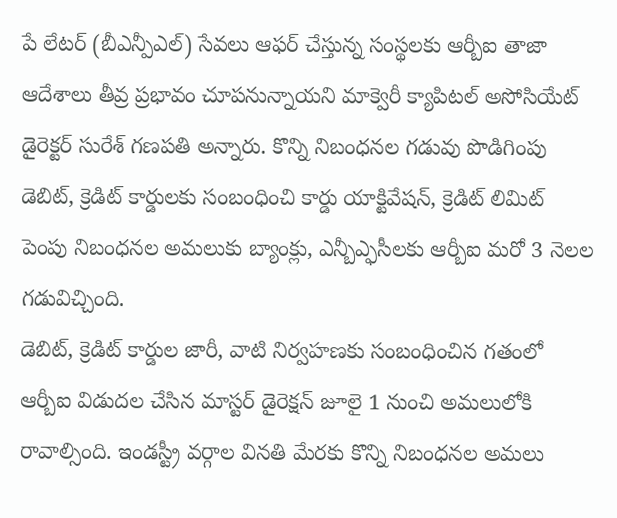పే లేటర్ (బీఎన్పీఎల్) సేవలు ఆఫర్ చేస్తున్న సంస్థలకు ఆర్బీఐ తాజా ఆదేశాలు తీవ్ర ప్రభావం చూపనున్నాయని మాక్వెరీ క్యాపిటల్ అసోసియేట్ డైరెక్టర్ సురేశ్ గణపతి అన్నారు. కొన్ని నిబంధనల గడువు పొడిగింపు డెబిట్, క్రెడిట్ కార్డులకు సంబంధించి కార్డు యాక్టివేషన్, క్రెడిట్ లిమిట్ పెంపు నిబంధనల అమలుకు బ్యాంక్లు, ఎన్బీఎ్ఫసీలకు ఆర్బీఐ మరో 3 నెలల గడువిచ్చింది.
డెబిట్, క్రెడిట్ కార్డుల జారీ, వాటి నిర్వహణకు సంబంధించిన గతంలో ఆర్బీఐ విడుదల చేసిన మాస్టర్ డైరెక్షన్ జూలై 1 నుంచి అమలులోకి రావాల్సింది. ఇండస్ట్రీ వర్గాల వినతి మేరకు కొన్ని నిబంధనల అమలు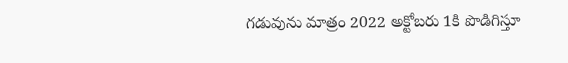గడువును మాత్రం 2022 అక్టోబరు 1కి పొడిగిస్తూ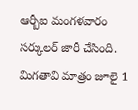ఆర్బీఐ మంగళవారం సర్కులర్ జారీ చేసింది. మిగతావి మాత్రం జూలై 1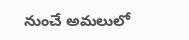నుంచే అమలులో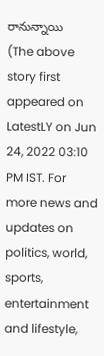రానున్నాయి
(The above story first appeared on LatestLY on Jun 24, 2022 03:10 PM IST. For more news and updates on politics, world, sports, entertainment and lifestyle,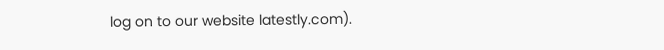log on to our website latestly.com).